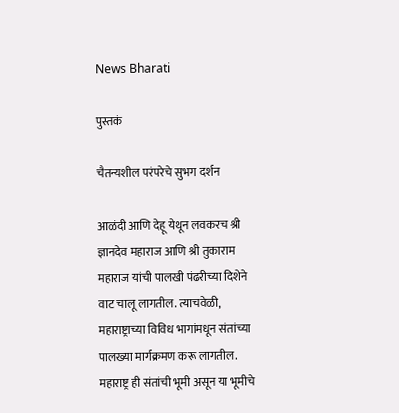News Bharati

पुस्तकं

चैतन्यशील परंपरेचे सुभग दर्शन

आळंदी आणि देहू येथून लवकरच श्री ज्ञानदेव महाराज आणि श्री तुकाराम महाराज यांची पालखी पंढरीच्या दिशेने वाट चालू लागतील. त्याचवेळी, महाराष्ट्राच्या विविध भागांमधून संतांच्या पालख्या मार्गक्रमण करू लागतील. महाराष्ट्र ही संतांची भूमी असून या भूमीचे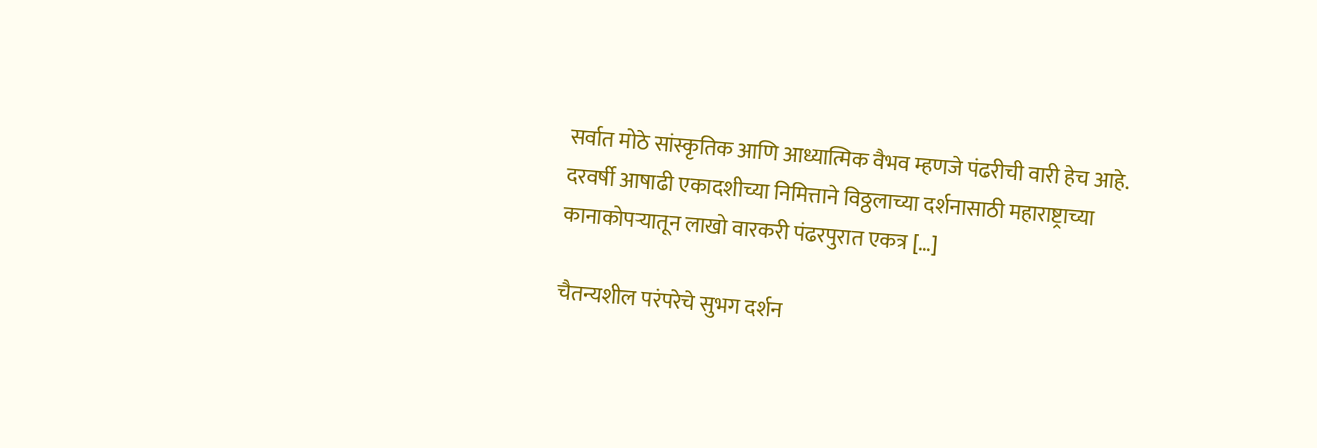सर्वात मोठे सांस्कृतिक आणि आध्यात्मिक वैभव म्हणजे पंढरीची वारी हेच आहे. दरवर्षी आषाढी एकादशीच्या निमित्ताने विठ्ठलाच्या दर्शनासाठी महाराष्ट्राच्या कानाकोपऱ्यातून लाखो वारकरी पंढरपुरात एकत्र […]

चैतन्यशील परंपरेचे सुभग दर्शन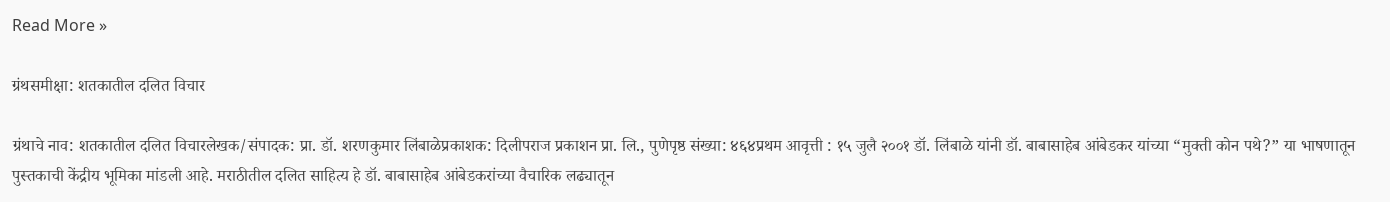Read More »

ग्रंथसमीक्षा: शतकातील दलित विचार

ग्रंथाचे नाव: शतकातील दलित विचारलेखक/संपादक: प्रा. डॉ. शरणकुमार लिंबाळेप्रकाशक: दिलीपराज प्रकाशन प्रा. लि., पुणेपृष्ठ संख्या: ४६४प्रथम आवृत्ती : १५ जुलै २००१ डॉ. लिंबाळे यांनी डॉ. बाबासाहेब आंबेडकर यांच्या “मुक्ती कोन पथे?” या भाषणातून पुस्तकाची केंद्रीय भूमिका मांडली आहे. मराठीतील दलित साहित्य हे डॉ. बाबासाहेब आंबेडकरांच्या वैचारिक लढ्यातून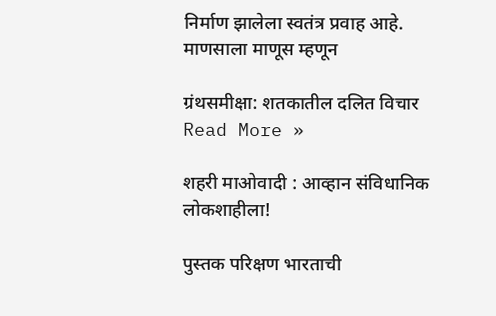निर्माण झालेला स्वतंत्र प्रवाह आहे. माणसाला माणूस म्हणून

ग्रंथसमीक्षा: शतकातील दलित विचार Read More »

शहरी माओवादी : आव्हान संविधानिक लोकशाहीला!

पुस्तक परिक्षण भारताची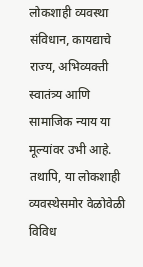लोकशाही व्यवस्था संविधान, कायद्याचे राज्य, अभिव्यक्ती स्वातंत्र्य आणि सामाजिक न्याय या मूल्यांवर उभी आहे. तथापि, या लोकशाही व्यवस्थेसमोर वेळोवेळी विविध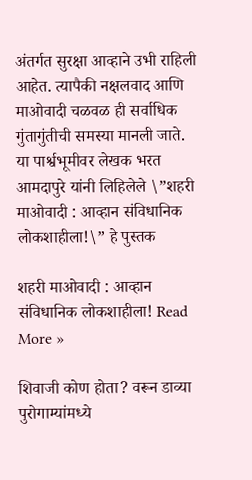अंतर्गत सुरक्षा आव्हाने उभी राहिली आहेत. त्यापैकी नक्षलवाद आणि माओवादी चळवळ ही सर्वाधिक गुंतागुंतीची समस्या मानली जाते. या पार्श्वभूमीवर लेखक भरत आमदापुरे यांनी लिहिलेले \”शहरी माओवादी : आव्हान संविधानिक लोकशाहीला!\” हे पुस्तक

शहरी माओवादी : आव्हान संविधानिक लोकशाहीला! Read More »

शिवाजी कोण होता? वरून डाव्या पुरोगाम्यांमध्ये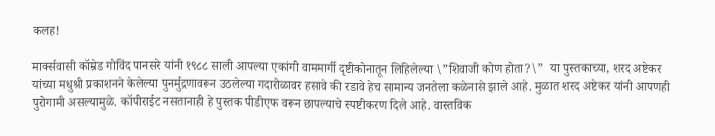कलह!

मार्क्सवासी कॉम्रेड गोविंद पानसरे यांनी १९८८ साली आपल्या एकांगी वाममार्गी दृष्टीकोनातून लिहिलेल्या \”शिवाजी कोण होता?\”  या पुस्तकाच्या, शरद अष्टेकर यांच्या मधुश्री प्रकाशनने केलेल्या पुनर्मुद्रणावरून उठलेल्या गदारोळावर हसावे की रडावे हेच सामान्य जनतेला कळेनासे झाले आहे. मुळात शरद अष्टेकर यांनी आपणही पुरोगामी असल्यामुळे. कॉपीराईट नसतानाही हे पुस्तक पीडीएफ वरून छापल्याचे स्पष्टीकरण दिले आहे. वास्तविक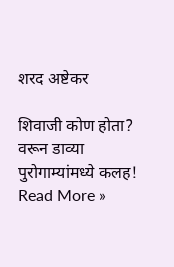शरद अष्टेकर

शिवाजी कोण होता? वरून डाव्या पुरोगाम्यांमध्ये कलह! Read More »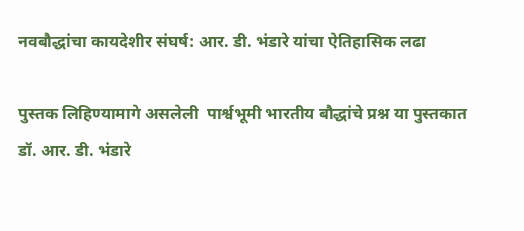नवबौद्धांचा कायदेशीर संघर्ष: आर. डी. भंडारे यांचा ऐतिहासिक लढा

पुस्तक लिहिण्यामागे असलेली  पार्श्वभूमी भारतीय बौद्धांचे प्रश्न या पुस्तकात डॉ. आर. डी. भंडारे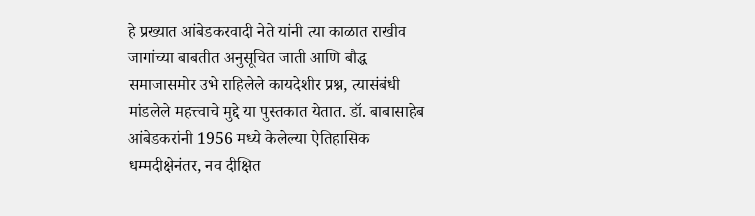हे प्रख्यात आंबेडकरवादी नेते यांनी त्या काळात राखीव जागांच्या बाबतीत अनुसूचित जाती आणि बौद्ध समाजासमोर उभे राहिलेले कायदेशीर प्रश्न, त्यासंबंधी मांडलेले महत्त्वाचे मुद्दे या पुस्तकात येतात. डॉ. बाबासाहेब आंबेडकरांनी 1956 मध्ये केलेल्या ऐतिहासिक धम्मदीक्षेनंतर, नव दीक्षित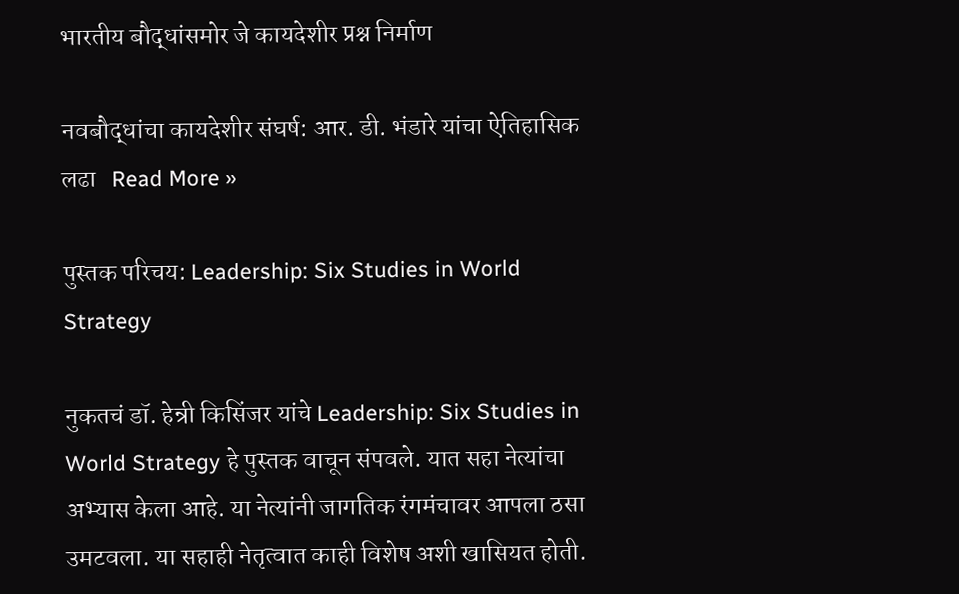भारतीय बौद्धांसमोर जे कायदेशीर प्रश्न निर्माण

नवबौद्धांचा कायदेशीर संघर्ष: आर. डी. भंडारे यांचा ऐतिहासिक लढा   Read More »

पुस्तक परिचय: Leadership: Six Studies in World Strategy

नुकतचं डॉ. हेन्री किसिंजर यांचे Leadership: Six Studies in World Strategy हे पुस्तक वाचून संपवले. यात सहा नेत्यांचा अभ्यास केला आहे. या नेत्यांनी जागतिक रंगमंचावर आपला ठसा उमटवला. या सहाही नेतृत्वात काही विशेष अशी खासियत होती.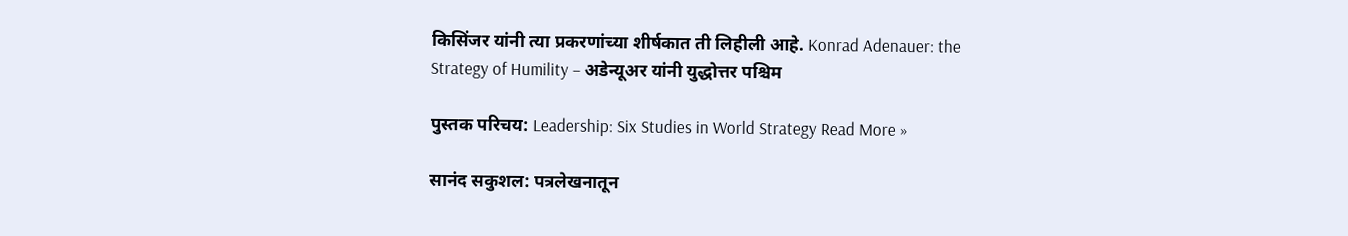किसिंजर यांनी त्या प्रकरणांच्या शीर्षकात ती लिहीली आहे. Konrad Adenauer: the Strategy of Humility – अडेन्यूअर यांनी युद्धोत्तर पश्चिम

पुस्तक परिचय: Leadership: Six Studies in World Strategy Read More »

सानंद सकुशल: पत्रलेखनातून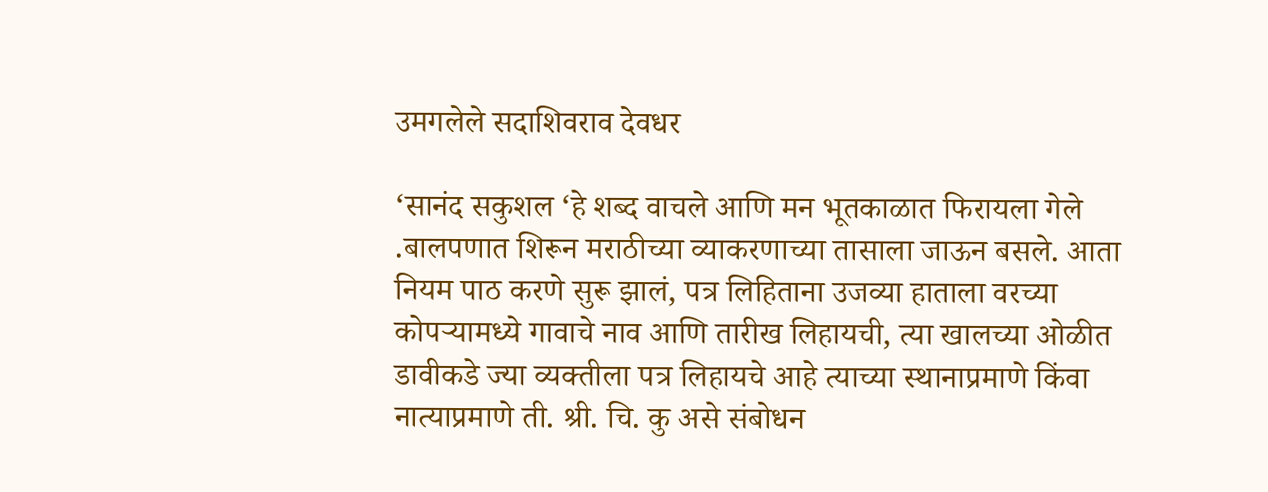उमगलेले सदाशिवराव देवधर

‘सानंद सकुशल ‘हे शब्द वाचले आणि मन भूतकाळात फिरायला गेले .बालपणात शिरून मराठीच्या व्याकरणाच्या तासाला जाऊन बसले. आता नियम पाठ करणे सुरू झालं, पत्र लिहिताना उजव्या हाताला वरच्या कोपऱ्यामध्ये गावाचे नाव आणि तारीख लिहायची, त्या खालच्या ओळीत डावीकडे ज्या व्यक्तीला पत्र लिहायचे आहे त्याच्या स्थानाप्रमाणे किंवा नात्याप्रमाणे ती. श्री. चि. कु असे संबोधन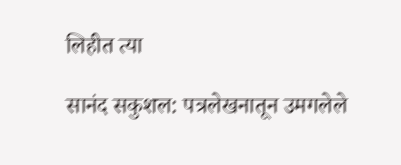लिहीत त्या

सानंद सकुशल: पत्रलेखनातून उमगलेले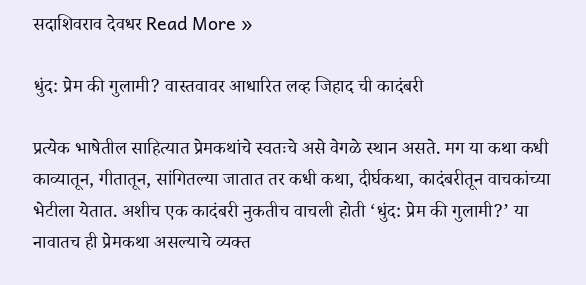सदाशिवराव देवधर Read More »

धुंद: प्रेम की गुलामी? वास्तवावर आधारित लव्ह जिहाद ची कादंबरी

प्रत्येक भाषेतील साहित्यात प्रेमकथांचे स्वतःचे असे वेगळे स्थान असते. मग या कथा कधी काव्यातून, गीतातून, सांगितल्या जातात तर कधी कथा, दीर्घकथा, कादंबरीतून वाचकांच्या भेटीला येतात. अशीच एक कादंबरी नुकतीच वाचली होती ‘धुंद: प्रेम की गुलामी?’ या नावातच ही प्रेमकथा असल्याचे व्यक्त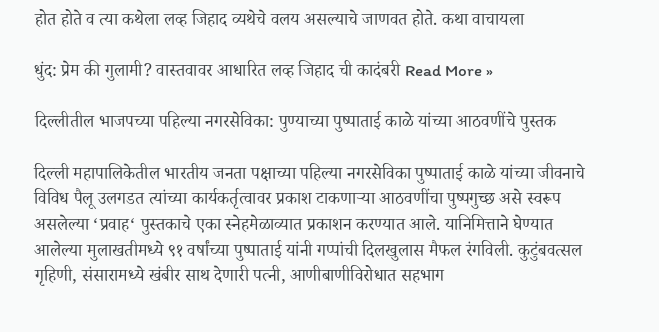होत होते व त्या कथेला लव्ह जिहाद व्यथेचे वलय असल्याचे जाणवत होते‌. कथा वाचायला

धुंद: प्रेम की गुलामी? वास्तवावर आधारित लव्ह जिहाद ची कादंबरी Read More »

दिल्लीतील भाजपच्या पहिल्या नगरसेविका: पुण्याच्या पुष्पाताई काळे यांच्या आठवणींचे पुस्तक

दिल्ली महापालिकेतील भारतीय जनता पक्षाच्या पहिल्या नगरसेविका पुष्पाताई काळे यांच्या जीवनाचे विविध पैलू उलगडत त्यांच्या कार्यकर्तृत्वावर प्रकाश टाकणाऱ्या आठवणींचा पुष्पगुच्छ असे स्वरूप असलेल्या ‘प्रवाह‘ पुस्तकाचे एका स्नेहमेळाव्यात प्रकाशन करण्यात आले. यानिमित्ताने घेण्यात आलेल्या मुलाखतीमध्ये ९१ वर्षांच्या पुष्पाताई यांनी गप्पांची दिलखुलास मैफल रंगविली. कुटुंबवत्सल गृहिणी, संसारामध्ये खंबीर साथ देणारी पत्नी, आणीबाणीविरोधात सहभाग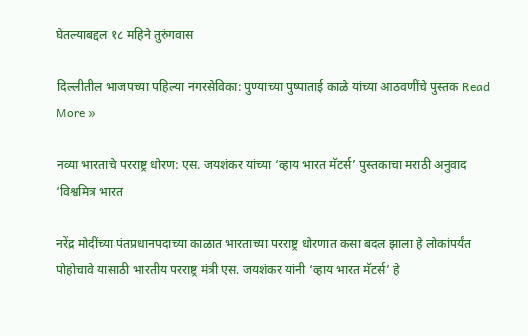घेतल्याबद्दल १८ महिने तुरुंगवास

दिल्लीतील भाजपच्या पहिल्या नगरसेविका: पुण्याच्या पुष्पाताई काळे यांच्या आठवणींचे पुस्तक Read More »

नव्या भारताचे परराष्ट्र धोरण: एस. जयशंकर यांच्या ‘व्हाय भारत मॅटर्स’ पुस्तकाचा मराठी अनुवाद ‘विश्वमित्र भारत

नरेंद्र मोदींच्या पंतप्रधानपदाच्या काळात भारताच्या परराष्ट्र धोरणात कसा बदल झाला हे लोकांपर्यंत पोहोचावे यासाठी भारतीय परराष्ट्र मंत्री एस. जयशंकर यांनी ‘व्हाय भारत मॅटर्स’ हे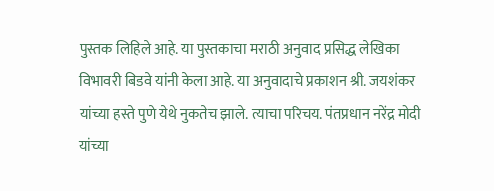पुस्तक लिहिले आहे. या पुस्तकाचा मराठी अनुवाद प्रसिद्ध लेखिका विभावरी बिडवे यांनी केला आहे. या अनुवादाचे प्रकाशन श्री. जयशंकर यांच्या हस्ते पुणे येथे नुकतेच झाले. त्याचा परिचय. पंतप्रधान नरेंद्र मोदी यांच्या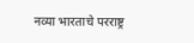नव्या भारताचे परराष्ट्र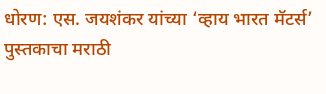धोरण: एस. जयशंकर यांच्या ‘व्हाय भारत मॅटर्स’ पुस्तकाचा मराठी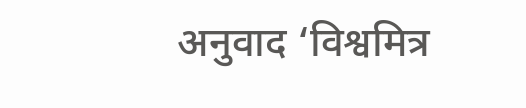अनुवाद ‘विश्वमित्र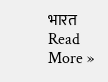भारत Read More »